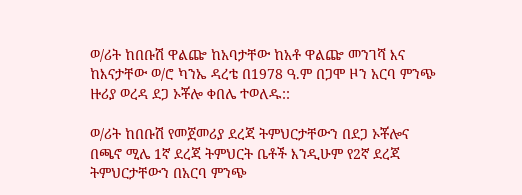ወ/ሪት ከበቡሽ ዋልጬ ከአባታቸው ከአቶ ዋልጬ መንገሻ እና ከእናታቸው ወ/ሮ ካንኤ ዳረቴ በ1978 ዓ.ም በጋሞ ዞን አርባ ምንጭ ዙሪያ ወረዳ ደጋ ኦቾሎ ቀበሌ ተወለዱ::

ወ/ሪት ከበቡሽ የመጀመሪያ ደረጃ ትምህርታቸውን በደጋ ኦቾሎና በጫኖ ሚሌ 1ኛ ደረጃ ትምህርት ቤቶች እንዲሁም የ2ኛ ደረጃ ትምህርታቸውን በአርባ ምንጭ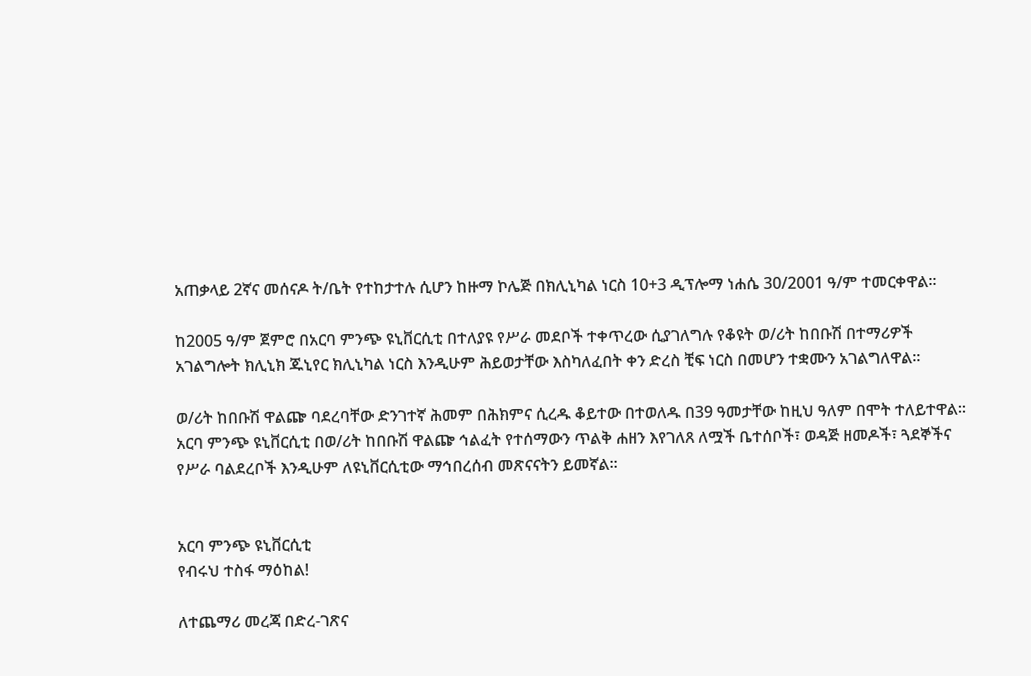አጠቃላይ 2ኛና መሰናዶ ት/ቤት የተከታተሉ ሲሆን ከዙማ ኮሌጅ በክሊኒካል ነርስ 10+3 ዲፕሎማ ነሐሴ 30/2001 ዓ/ም ተመርቀዋል፡፡

ከ2005 ዓ/ም ጀምሮ በአርባ ምንጭ ዩኒቨርሲቲ በተለያዩ የሥራ መደቦች ተቀጥረው ሲያገለግሉ የቆዩት ወ/ሪት ከበቡሽ በተማሪዎች አገልግሎት ክሊኒክ ጁኒየር ክሊኒካል ነርስ እንዲሁም ሕይወታቸው እስካለፈበት ቀን ድረስ ቺፍ ነርስ በመሆን ተቋሙን አገልግለዋል፡፡

ወ/ሪት ከበቡሽ ዋልጬ ባደረባቸው ድንገተኛ ሕመም በሕክምና ሲረዱ ቆይተው በተወለዱ በ39 ዓመታቸው ከዚህ ዓለም በሞት ተለይተዋል፡፡ አርባ ምንጭ ዩኒቨርሲቲ በወ/ሪት ከበቡሽ ዋልጬ ኅልፈት የተሰማውን ጥልቅ ሐዘን እየገለጸ ለሟች ቤተሰቦች፣ ወዳጅ ዘመዶች፣ ጓደኞችና የሥራ ባልደረቦች እንዲሁም ለዩኒቨርሲቲው ማኅበረሰብ መጽናናትን ይመኛል፡፡


አርባ ምንጭ ዩኒቨርሲቲ
የብሩህ ተስፋ ማዕከል!

ለተጨማሪ መረጃ በድረ-ገጽና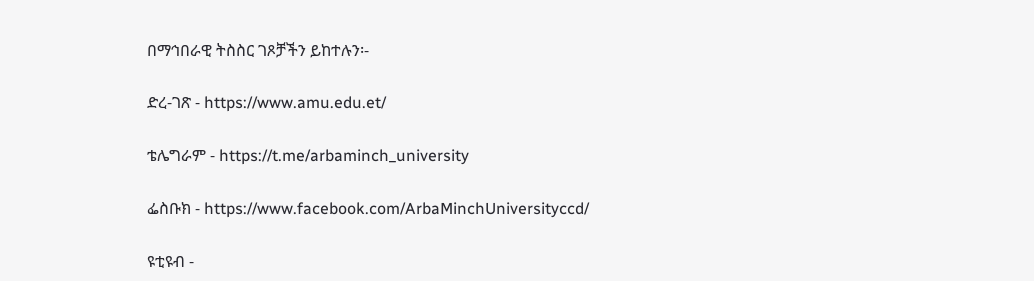በማኅበራዊ ትስስር ገጾቻችን ይከተሉን፡-

ድረ-ገጽ - https://www.amu.edu.et/

ቴሌግራም - https://t.me/arbaminch_university

ፌስቡክ - https://www.facebook.com/ArbaMinchUniversityccd/

ዩቲዩብ -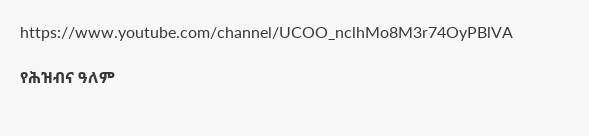https://www.youtube.com/channel/UCOO_nclhMo8M3r74OyPBlVA

የሕዝብና ዓለም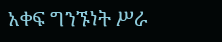አቀፍ ግንኙነት ሥራ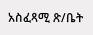አስፈጻሚ ጽ/ቤት